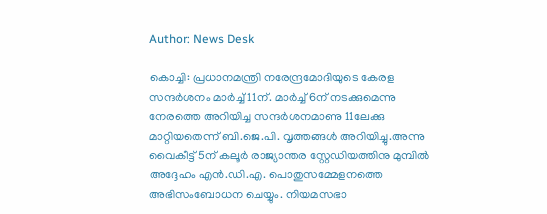Author: News Desk

കൊച്ചി: പ്രധാനമന്ത്രി നരേന്ദ്രമോദിയുടെ കേരള സന്ദര്‍ശനം മാര്‍ച്ച് 11ന്. മാര്‍ച്ച് 6ന് നടക്കുമെന്നു നേരത്തെ അറിയിച്ച സന്ദര്‍ശനമാണു 11ലേക്കു മാറ്റിയതെന്ന് ബി.ജെ.പി. വൃത്തങ്ങള്‍ അറിയിച്ചു.അന്നു വൈകീട്ട് 5ന് കലൂര്‍ രാജ്യാന്തര സ്റ്റേഡിയത്തിനു മുമ്പില്‍ അദ്ദേഹം എന്‍.ഡി.എ. പൊതുസമ്മേളനത്തെ അഭിസംബോധന ചെയ്യും. നിയമസഭാ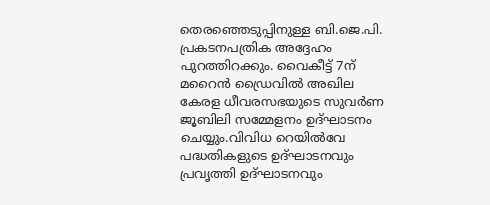തെരഞ്ഞെടുപ്പിനുള്ള ബി.ജെ.പി. പ്രകടനപത്രിക അദ്ദേഹം പുറത്തിറക്കും. വൈകീട്ട് 7ന് മറൈന്‍ ഡ്രൈവില്‍ അഖില കേരള ധീവരസഭയുടെ സുവര്‍ണ ജൂബിലി സമ്മേളനം ഉദ്ഘാടനം ചെയ്യും.വിവിധ റെയില്‍വേ പദ്ധതികളുടെ ഉദ്ഘാടനവും പ്രവൃത്തി ഉദ്ഘാടനവും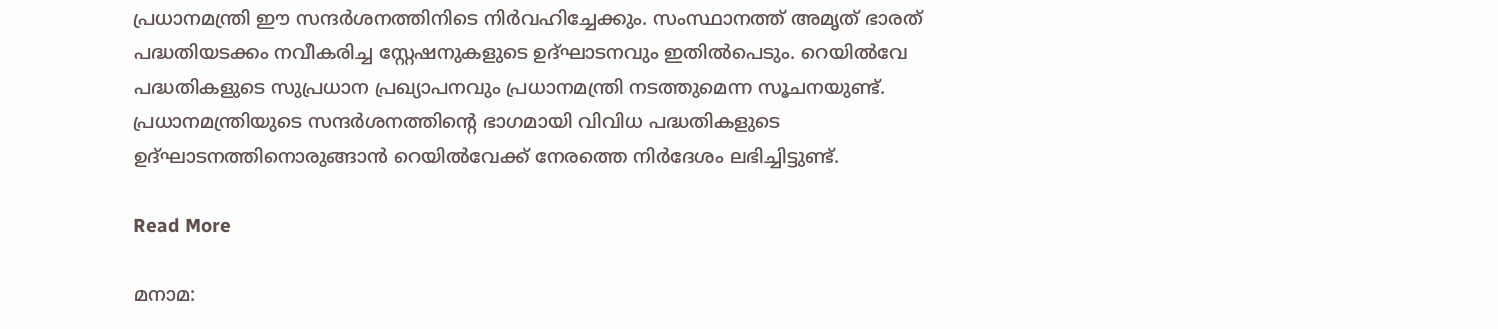പ്രധാനമന്ത്രി ഈ സന്ദര്‍ശനത്തിനിടെ നിര്‍വഹിച്ചേക്കും. സംസ്ഥാനത്ത് അമൃത് ഭാരത് പദ്ധതിയടക്കം നവീകരിച്ച സ്റ്റേഷനുകളുടെ ഉദ്ഘാടനവും ഇതില്‍പെടും. റെയില്‍വേ പദ്ധതികളുടെ സുപ്രധാന പ്രഖ്യാപനവും പ്രധാനമന്ത്രി നടത്തുമെന്ന സൂചനയുണ്ട്. പ്രധാനമന്ത്രിയുടെ സന്ദര്‍ശനത്തിന്റെ ഭാഗമായി വിവിധ പദ്ധതികളുടെ ഉദ്ഘാടനത്തിനൊരുങ്ങാന്‍ റെയില്‍വേക്ക് നേരത്തെ നിര്‍ദേശം ലഭിച്ചിട്ടുണ്ട്.

Read More

മനാമ: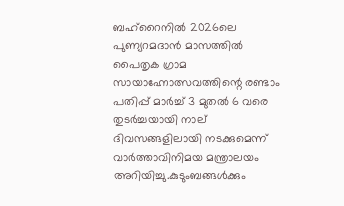ബഹ്‌റൈനില്‍ 2026ലെ പുണ്യറമദാന്‍ മാസത്തില്‍ പൈതൃക ഗ്രാമ സായാഹ്നോത്സവത്തിന്റെ രണ്ടാം പതിപ്പ് മാര്‍ച്ച് 3 മുതല്‍ 6 വരെ തുടര്‍ച്ചയായി നാല് ദിവസങ്ങളിലായി നടക്കുമെന്ന് വാര്‍ത്താവിനിമയ മന്ത്രാലയം അറിയിച്ചു.കുടുംബങ്ങള്‍ക്കും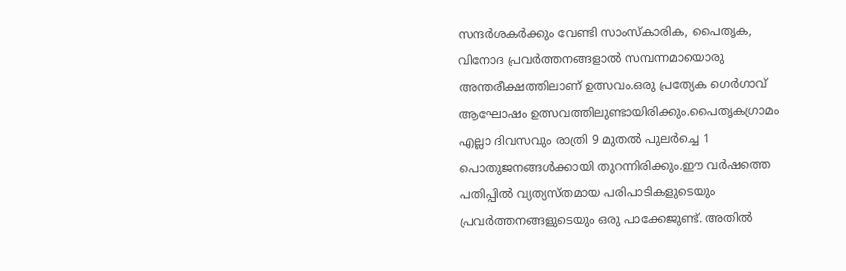സന്ദര്‍ശകര്‍ക്കും വേണ്ടി സാംസ്‌കാരിക, പൈതൃക, വിനോദ പ്രവര്‍ത്തനങ്ങളാല്‍ സമ്പന്നമായൊരു അന്തരീക്ഷത്തിലാണ് ഉത്സവം.ഒരു പ്രത്യേക ഗെര്‍ഗാവ് ആഘോഷം ഉത്സവത്തിലുണ്ടായിരിക്കും.പൈതൃകഗ്രാമം എല്ലാ ദിവസവും രാത്രി 9 മുതല്‍ പുലര്‍ച്ചെ 1 പൊതുജനങ്ങള്‍ക്കായി തുറന്നിരിക്കും.ഈ വര്‍ഷത്തെ പതിപ്പില്‍ വ്യത്യസ്തമായ പരിപാടികളുടെയും പ്രവര്‍ത്തനങ്ങളുടെയും ഒരു പാക്കേജുണ്ട്. അതില്‍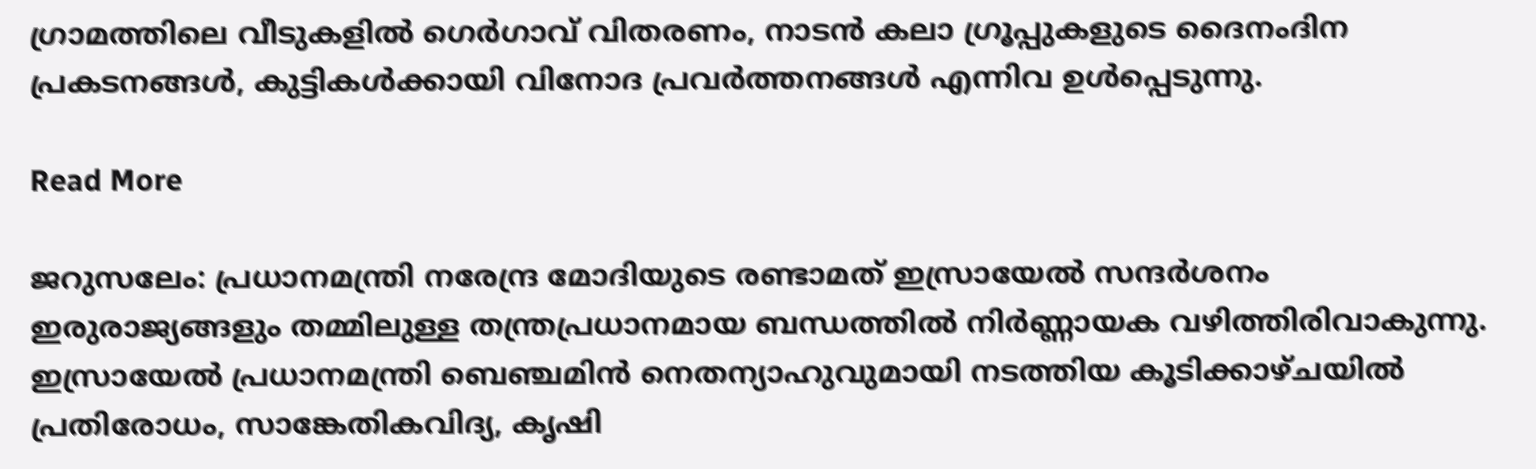ഗ്രാമത്തിലെ വീടുകളില്‍ ഗെര്‍ഗാവ് വിതരണം, നാടന്‍ കലാ ഗ്രൂപ്പുകളുടെ ദൈനംദിന പ്രകടനങ്ങള്‍, കുട്ടികള്‍ക്കായി വിനോദ പ്രവര്‍ത്തനങ്ങള്‍ എന്നിവ ഉള്‍പ്പെടുന്നു.

Read More

ജറുസലേം: പ്രധാനമന്ത്രി നരേന്ദ്ര മോദിയുടെ രണ്ടാമത് ഇസ്രായേൽ സന്ദർശനം ഇരുരാജ്യങ്ങളും തമ്മിലുള്ള തന്ത്രപ്രധാനമായ ബന്ധത്തിൽ നിർണ്ണായക വഴിത്തിരിവാകുന്നു. ഇസ്രായേൽ പ്രധാനമന്ത്രി ബെഞ്ചമിൻ നെതന്യാഹുവുമായി നടത്തിയ കൂടിക്കാഴ്ചയിൽ പ്രതിരോധം, സാങ്കേതികവിദ്യ, കൃഷി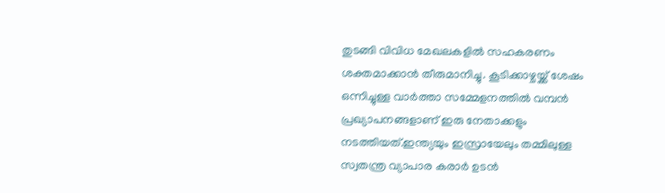തുടങ്ങി വിവിധ മേഖലകളിൽ സഹകരണം ശക്തമാക്കാൻ തീരുമാനിച്ചു. കൂടിക്കാഴ്ചയ്ക്ക് ശേഷം ഒന്നിച്ചുള്ള വാർത്താ സമ്മേളനത്തിൽ വമ്പൻ പ്രഖ്യാപനങ്ങളാണ് ഇരു നേതാക്കളും നടത്തിയത്.ഇന്ത്യയും ഇസ്രായേലും തമ്മിലുള്ള സ്വതന്ത്ര വ്യാപാര കരാർ ഉടൻ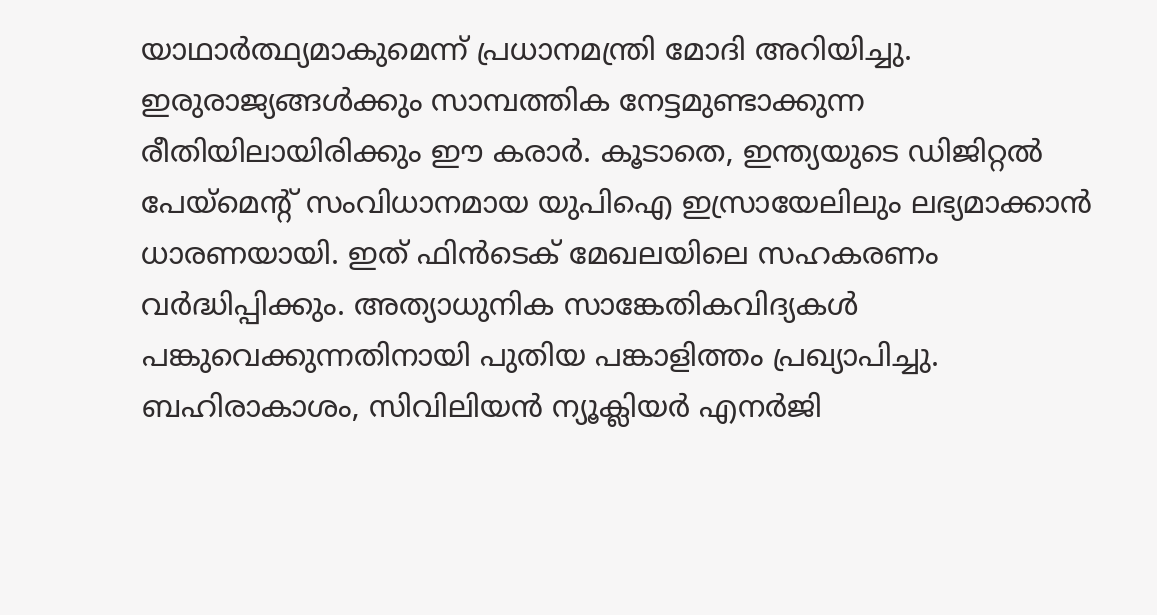യാഥാർത്ഥ്യമാകുമെന്ന് പ്രധാനമന്ത്രി മോദി അറിയിച്ചു. ഇരുരാജ്യങ്ങൾക്കും സാമ്പത്തിക നേട്ടമുണ്ടാക്കുന്ന രീതിയിലായിരിക്കും ഈ കരാർ. കൂടാതെ, ഇന്ത്യയുടെ ഡിജിറ്റൽ പേയ്‌മെന്‍റ് സംവിധാനമായ യുപിഐ ഇസ്രായേലിലും ലഭ്യമാക്കാൻ ധാരണയായി. ഇത് ഫിൻടെക് മേഖലയിലെ സഹകരണം വർദ്ധിപ്പിക്കും. അത്യാധുനിക സാങ്കേതികവിദ്യകൾ പങ്കുവെക്കുന്നതിനായി പുതിയ പങ്കാളിത്തം പ്രഖ്യാപിച്ചു. ബഹിരാകാശം, സിവിലിയൻ ന്യൂക്ലിയർ എനർജി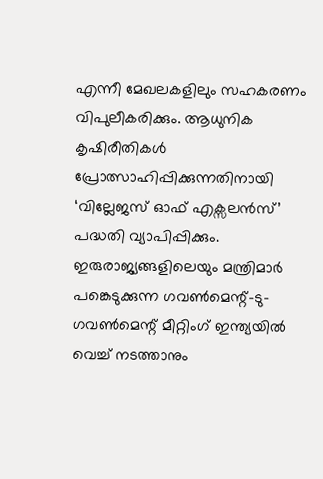എന്നീ മേഖലകളിലും സഹകരണം വിപുലീകരിക്കും. ആധുനിക കൃഷിരീതികൾ പ്രോത്സാഹിപ്പിക്കുന്നതിനായി ‘വില്ലേജസ് ഓഫ് എക്സലൻസ്’ പദ്ധതി വ്യാപിപ്പിക്കും. ഇരുരാജ്യങ്ങളിലെയും മന്ത്രിമാർ പങ്കെടുക്കുന്ന ഗവൺമെന്റ്-ടു-ഗവൺമെന്റ് മീറ്റിംഗ് ഇന്ത്യയിൽ വെച്ച് നടത്താനും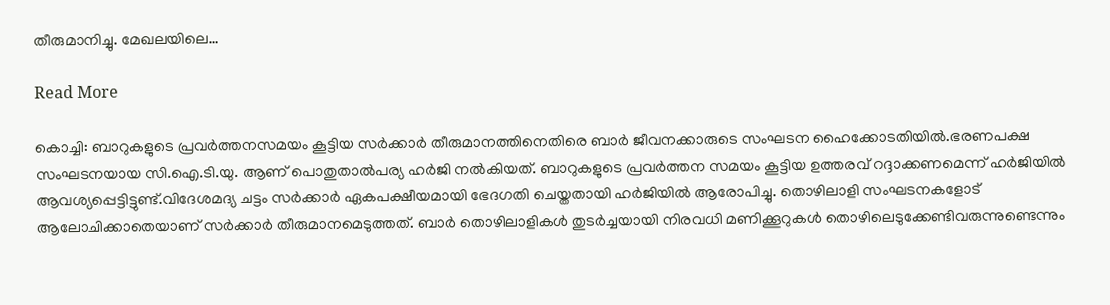തീരുമാനിച്ചു. മേഖലയിലെ…

Read More

കൊച്ചി: ബാറുകളുടെ പ്രവര്‍ത്തനസമയം കൂട്ടിയ സര്‍ക്കാര്‍ തീരുമാനത്തിനെതിരെ ബാര്‍ ജീവനക്കാരുടെ സംഘടന ഹൈക്കോടതിയില്‍.ഭരണപക്ഷ സംഘടനയായ സി.ഐ.ടി.യു. ആണ് പൊതുതാല്‍പര്യ ഹര്‍ജി നല്‍കിയത്. ബാറുകളുടെ പ്രവര്‍ത്തന സമയം കൂട്ടിയ ഉത്തരവ് റദ്ദാക്കണമെന്ന് ഹര്‍ജിയില്‍ ആവശ്യപ്പെട്ടിട്ടുണ്ട്.വിദേശമദ്യ ചട്ടം സര്‍ക്കാര്‍ ഏകപക്ഷീയമായി ഭേദഗതി ചെയ്തതായി ഹര്‍ജിയില്‍ ആരോപിച്ചു. തൊഴിലാളി സംഘടനകളോട് ആലോചിക്കാതെയാണ് സര്‍ക്കാര്‍ തീരുമാനമെടുത്തത്. ബാര്‍ തൊഴിലാളികള്‍ തുടര്‍ച്ചയായി നിരവധി മണിക്കൂറുകള്‍ തൊഴിലെടുക്കേണ്ടിവരുന്നുണ്ടെന്നും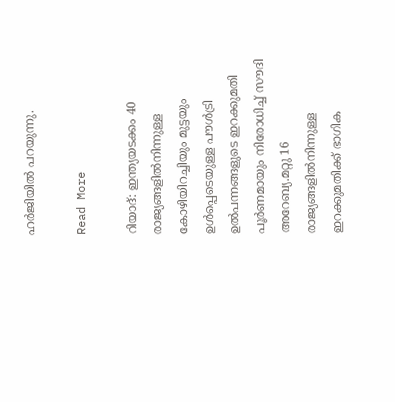ഹര്‍ജിയില്‍ പറയുന്നു.

Read More

റിയാദ്: ഇന്ത്യയടക്കം 40 രാജ്യങ്ങളില്‍നിന്നുള്ള കോഴിയിറച്ചിയും മുട്ടയും ഉള്‍പ്പെടെയുള്ള പൗള്‍ട്രി ഉല്‍പന്നങ്ങളുടെ ഇറക്കുമതി പൂര്‍ണമായും നിരോധിച്ച് സൗദി അറേബ്യ.മറ്റു 16 രാജ്യങ്ങളില്‍നിന്നുള്ള ഇറക്കുമതിക്ക് ഭാഗിക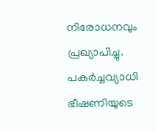നിരോധനവും പ്രഖ്യാപിച്ചു. പകര്‍ച്ചവ്യാധി ഭീഷണിയുടെ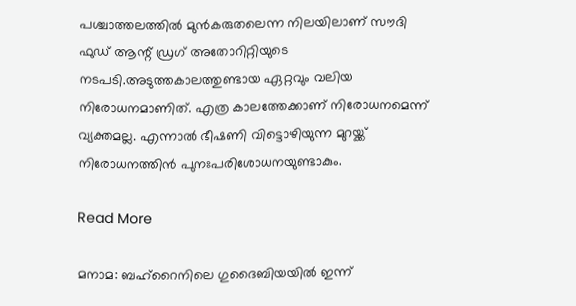പശ്ചാത്തലത്തില്‍ മുന്‍കരുതലെന്ന നിലയിലാണ് സൗദി ഫുഡ് ആന്റ് ഡ്രഗ് അതോറിറ്റിയുടെ നടപടി.അടുത്തകാലത്തുണ്ടായ ഏറ്റവും വലിയ നിരോധനമാണിത്. എത്ര കാലത്തേക്കാണ് നിരോധനമെന്ന് വ്യക്തമല്ല. എന്നാല്‍ ഭീഷണി വിട്ടൊഴിയുന്ന മുറയ്ക്ക് നിരോധനത്തിന്‍ പുനഃപരിശോധനയുണ്ടാകും.

Read More

മനാമ: ബഹ്‌റൈനിലെ ഗുദൈബിയയില്‍ ഇന്ന്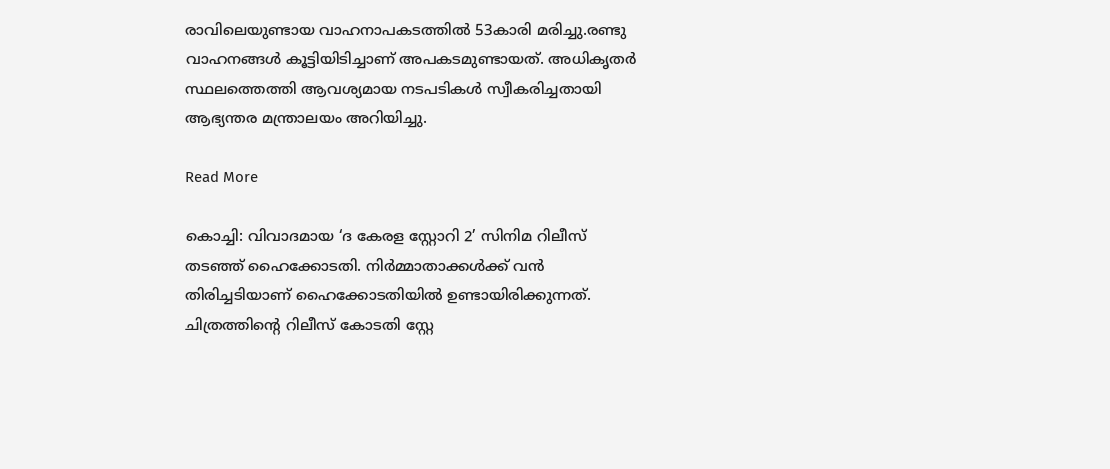രാവിലെയുണ്ടായ വാഹനാപകടത്തില്‍ 53കാരി മരിച്ചു.രണ്ടു വാഹനങ്ങള്‍ കൂട്ടിയിടിച്ചാണ് അപകടമുണ്ടായത്. അധികൃതര്‍ സ്ഥലത്തെത്തി ആവശ്യമായ നടപടികള്‍ സ്വീകരിച്ചതായി ആഭ്യന്തര മന്ത്രാലയം അറിയിച്ചു.

Read More

കൊച്ചി: വിവാദമായ ‘ദ കേരള സ്റ്റോറി 2’ സിനിമ റിലീസ് തടഞ്ഞ് ഹൈക്കോടതി. നിർമ്മാതാക്കൾക്ക് വൻ തിരിച്ചടിയാണ് ഹൈക്കോടതിയില്‍ ഉണ്ടായിരിക്കുന്നത്. ചിത്രത്തിന്റെ റിലീസ് കോടതി സ്റ്റേ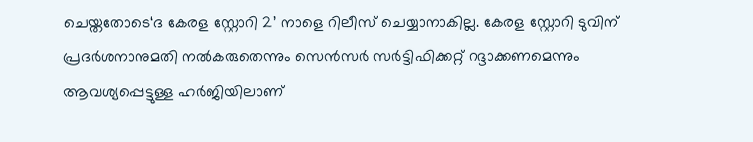ചെയ്തതോടെ‘ദ കേരള സ്റ്റോറി 2’ നാളെ റിലീസ് ചെയ്യാനാകില്ല. കേരള സ്റ്റോറി ടുവിന് പ്രദര്‍ശനാനുമതി നല്‍കരുതെന്നും സെന്‍സര്‍ സര്‍ട്ടിഫിക്കറ്റ് റദ്ദാക്കണമെന്നും ആവശ്യപ്പെട്ടുള്ള ഹർജിയിലാണ്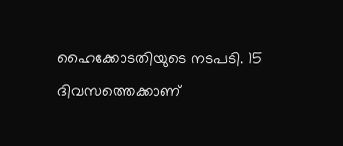ഹൈക്കോടതിയുടെ നടപടി. 15 ദിവസത്തെക്കാണ്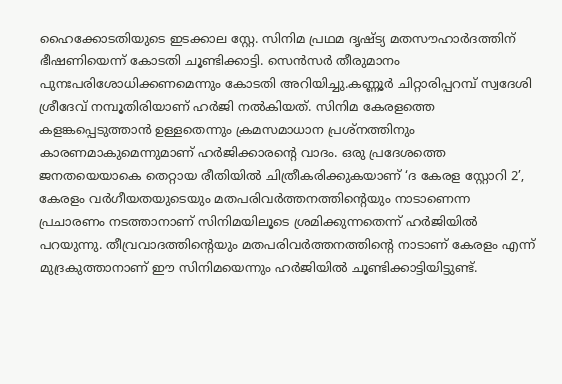ഹൈക്കോടതിയുടെ ഇടക്കാല സ്റ്റേ. സിനിമ പ്രഥമ ദൃഷ്ട്യ മതസൗഹാർദത്തിന് ഭീഷണിയെന്ന് കോടതി ചൂണ്ടിക്കാട്ടി. സെൻസർ തീരുമാനം പുനഃപരിശോധിക്കണമെന്നും കോടതി അറിയിച്ചു.കണ്ണൂര്‍ ചിറ്റാരിപ്പറമ്പ് സ്വദേശി ശ്രീദേവ് നമ്പൂതിരിയാണ് ഹര്‍ജി നല്‍കിയത്. സിനിമ കേരളത്തെ കളങ്കപ്പെടുത്താൻ ഉള്ളതെന്നും ക്രമസമാധാന പ്രശ്നത്തിനും കാരണമാകുമെന്നുമാണ് ഹർജിക്കാരന്‍റെ വാദം. ഒരു പ്രദേശത്തെ ജനതയെയാകെ തെറ്റായ രീതിയില്‍ ചിത്രീകരിക്കുകയാണ് ‘ദ കേരള സ്റ്റോറി 2’, കേരളം വര്‍ഗീയതയുടെയും മതപരിവർത്തനത്തിന്‍റെയും നാടാണെന്ന പ്രചാരണം നടത്താനാണ് സിനിമയിലൂടെ ശ്രമിക്കുന്നതെന്ന് ഹർജിയിൽ പറയുന്നു. തീവ്രവാദത്തിന്റെയും മതപരിവർത്തനത്തിന്റെ നാടാണ് കേരളം എന്ന് മുദ്രകുത്താനാണ് ഈ സിനിമയെന്നും ഹർജിയിൽ ചൂണ്ടിക്കാട്ടിയിട്ടുണ്ട്.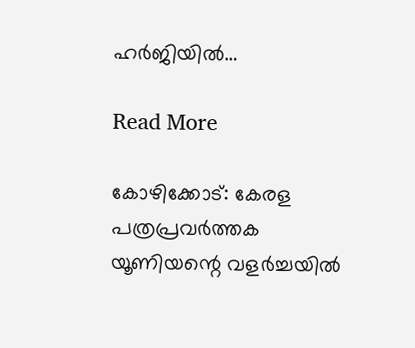ഹർജിയിൽ…

Read More

കോഴിക്കോട്: കേരള പത്രപ്രവര്‍ത്തക യൂണിയന്റെ വളര്‍ച്ചയില്‍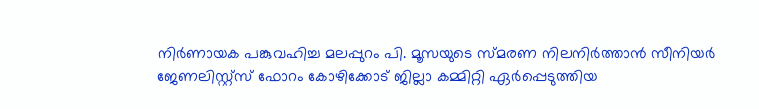നിര്‍ണായക പങ്കുവഹിച്ച മലപ്പുറം പി. മൂസയുടെ സ്മരണ നിലനിര്‍ത്താന്‍ സീനിയര്‍ ജേണലിസ്റ്റ്സ് ഫോറം കോഴിക്കോട് ജില്ലാ കമ്മിറ്റി ഏര്‍പ്പെടുത്തിയ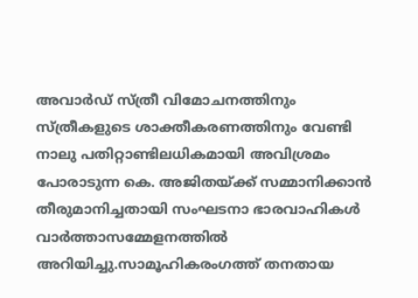അവാര്‍ഡ് സ്ത്രീ വിമോചനത്തിനും സ്ത്രീകളുടെ ശാക്തീകരണത്തിനും വേണ്ടി നാലു പതിറ്റാണ്ടിലധികമായി അവിശ്രമം പോരാടുന്ന കെ. അജിതയ്ക്ക് സമ്മാനിക്കാന്‍ തീരുമാനിച്ചതായി സംഘടനാ ഭാരവാഹികള്‍ വാര്‍ത്താസമ്മേളനത്തില്‍ അറിയിച്ചു.സാമൂഹികരംഗത്ത് തനതായ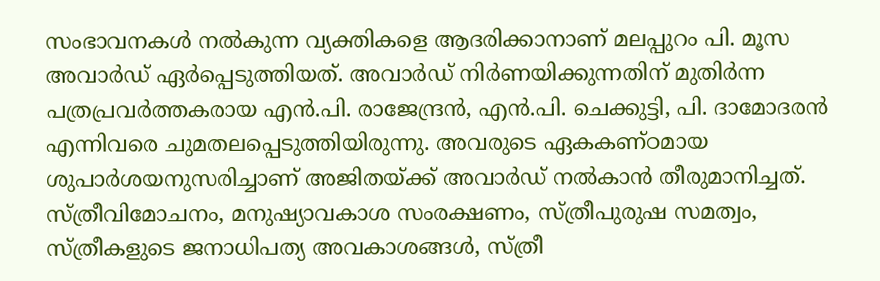സംഭാവനകള്‍ നല്‍കുന്ന വ്യക്തികളെ ആദരിക്കാനാണ് മലപ്പുറം പി. മൂസ അവാര്‍ഡ് ഏര്‍പ്പെടുത്തിയത്. അവാര്‍ഡ് നിര്‍ണയിക്കുന്നതിന് മുതിര്‍ന്ന പത്രപ്രവര്‍ത്തകരായ എന്‍.പി. രാജേന്ദ്രന്‍, എന്‍.പി. ചെക്കുട്ടി, പി. ദാമോദരന്‍ എന്നിവരെ ചുമതലപ്പെടുത്തിയിരുന്നു. അവരുടെ ഏകകണ്ഠമായ ശുപാര്‍ശയനുസരിച്ചാണ് അജിതയ്ക്ക് അവാര്‍ഡ് നല്‍കാന്‍ തീരുമാനിച്ചത്. സ്ത്രീവിമോചനം, മനുഷ്യാവകാശ സംരക്ഷണം, സ്ത്രീപുരുഷ സമത്വം, സ്ത്രീകളുടെ ജനാധിപത്യ അവകാശങ്ങള്‍, സ്ത്രീ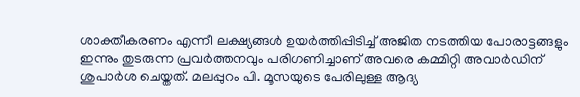ശാക്തീകരണം എന്നീ ലക്ഷ്യങ്ങള്‍ ഉയര്‍ത്തിപ്പിടിച്ച് അജിത നടത്തിയ പോരാട്ടങ്ങളും ഇന്നും തുടരുന്ന പ്രവര്‍ത്തനവും പരിഗണിച്ചാണ് അവരെ കമ്മിറ്റി അവാര്‍ഡിന് ശുപാര്‍ശ ചെയ്തത്. മലപ്പുറം പി. മൂസയുടെ പേരിലുള്ള ആദ്യ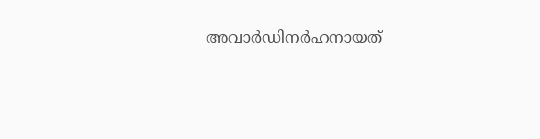അവാര്‍ഡിനര്‍ഹനായത്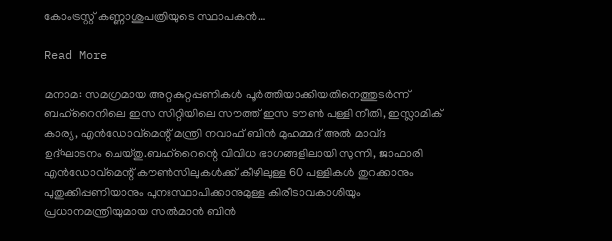കോംട്രസ്റ്റ് കണ്ണാശുപത്രിയുടെ സ്ഥാപകന്‍…

Read More

മനാമ: സമഗ്രമായ അറ്റകുറ്റപ്പണികള്‍ പൂര്‍ത്തിയാക്കിയതിനെത്തുടര്‍ന്ന് ബഹ്‌റൈനിലെ ഇസ സിറ്റിയിലെ സൗത്ത് ഇസ ടൗണ്‍ പള്ളി നീതി, ഇസ്ലാമിക് കാര്യ, എന്‍ഡോവ്മെന്റ് മന്ത്രി നവാഫ് ബിന്‍ മുഹമ്മദ് അല്‍ മാവ്ദ ഉദ്ഘാടനം ചെയ്തു.ബഹ്റൈന്റെ വിവിധ ഭാഗങ്ങളിലായി സുന്നി, ജാഫാരി എന്‍ഡോവ്മെന്റ് കൗണ്‍സിലുകള്‍ക്ക് കീഴിലുള്ള 60 പള്ളികള്‍ തുറക്കാനും പുതുക്കിപ്പണിയാനും പുനഃസ്ഥാപിക്കാനുമുള്ള കിരീടാവകാശിയും പ്രധാനമന്ത്രിയുമായ സല്‍മാന്‍ ബിന്‍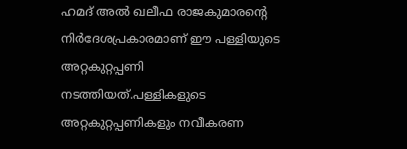ഹമദ് അല്‍ ഖലീഫ രാജകുമാരന്റെ നിര്‍ദേശപ്രകാരമാണ് ഈ പള്ളിയുടെ അറ്റകുറ്റപ്പണി നടത്തിയത്.പള്ളികളുടെ അറ്റകുറ്റപ്പണികളും നവീകരണ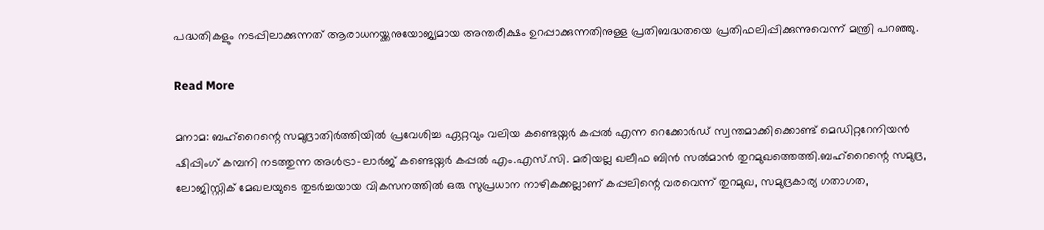പദ്ധതികളും നടപ്പിലാക്കുന്നത് ആരാധനയ്ക്കനുയോജ്യമായ അന്തരീക്ഷം ഉറപ്പാക്കുന്നതിനുള്ള പ്രതിബദ്ധതയെ പ്രതിഫലിപ്പിക്കുന്നുവെന്ന് മന്ത്രി പറഞ്ഞു.

Read More

മനാമ: ബഹ്‌റൈന്റെ സമുദ്രാതിര്‍ത്തിയില്‍ പ്രവേശിച്ച ഏറ്റവും വലിയ കണ്ടെയ്നര്‍ കപ്പല്‍ എന്ന റെക്കോര്‍ഡ് സ്വന്തമാക്കിക്കൊണ്ട് മെഡിറ്ററേനിയന്‍ ഷിപ്പിംഗ് കമ്പനി നടത്തുന്ന അള്‍ട്രാ-ലാര്‍ജ് കണ്ടെയ്നര്‍ കപ്പല്‍ എം.എസ്.സി. മരിയല്ല ഖലീഫ ബിന്‍ സല്‍മാന്‍ തുറമുഖത്തെത്തി.ബഹ്‌റൈന്റെ സമുദ്ര, ലോജിസ്റ്റിക് മേഖലയുടെ തുടര്‍ച്ചയായ വികസനത്തില്‍ ഒരു സുപ്രധാന നാഴികക്കല്ലാണ് കപ്പലിന്റെ വരവെന്ന് തുറമുഖ, സമുദ്രകാര്യ ഗതാഗത,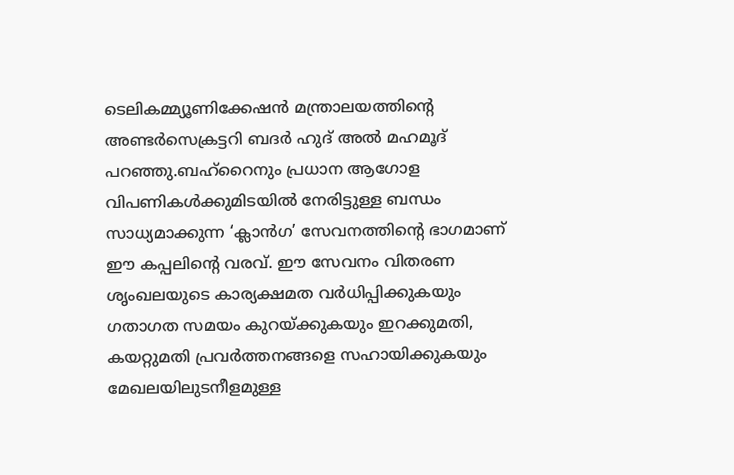ടെലികമ്മ്യൂണിക്കേഷന്‍ മന്ത്രാലയത്തിന്റെ അണ്ടര്‍സെക്രട്ടറി ബദര്‍ ഹുദ് അല്‍ മഹമൂദ് പറഞ്ഞു.ബഹ്‌റൈനും പ്രധാന ആഗോള വിപണികള്‍ക്കുമിടയില്‍ നേരിട്ടുള്ള ബന്ധം സാധ്യമാക്കുന്ന ‘ക്ലാന്‍ഗ’ സേവനത്തിന്റെ ഭാഗമാണ് ഈ കപ്പലിന്റെ വരവ്. ഈ സേവനം വിതരണ ശൃംഖലയുടെ കാര്യക്ഷമത വര്‍ധിപ്പിക്കുകയും ഗതാഗത സമയം കുറയ്ക്കുകയും ഇറക്കുമതി, കയറ്റുമതി പ്രവര്‍ത്തനങ്ങളെ സഹായിക്കുകയും മേഖലയിലുടനീളമുള്ള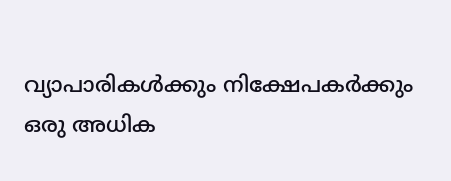വ്യാപാരികള്‍ക്കും നിക്ഷേപകര്‍ക്കും ഒരു അധിക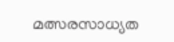മത്സരസാധ്യത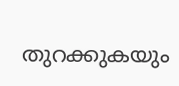തുറക്കുകയും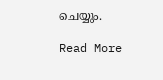ചെയ്യും.

Read More